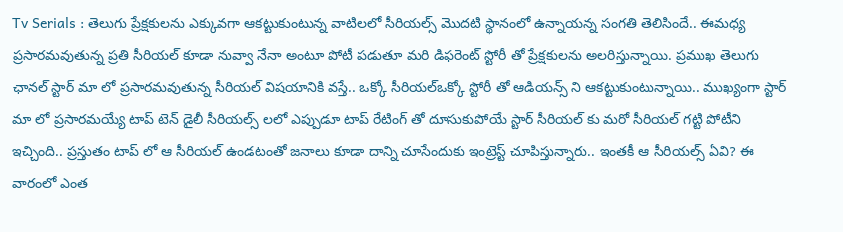Tv Serials : తెలుగు ప్రేక్షకులను ఎక్కువగా ఆకట్టుకుంటున్న వాటిలలో సీరియల్స్ మొదటి స్థానంలో ఉన్నాయన్న సంగతి తెలిసిందే.. ఈమధ్య ప్రసారమవుతున్న ప్రతి సీరియల్ కూడా నువ్వా నేనా అంటూ పోటీ పడుతూ మరి డిఫరెంట్ స్టోరీ తో ప్రేక్షకులను అలరిస్తున్నాయి. ప్రముఖ తెలుగు ఛానల్ స్టార్ మా లో ప్రసారమవుతున్న సీరియల్ విషయానికి వస్తే.. ఒక్కో సీరియల్ఒక్కో స్టోరీ తో ఆడియన్స్ ని ఆకట్టుకుంటున్నాయి.. ముఖ్యంగా స్టార్ మా లో ప్రసారమయ్యే టాప్ టెన్ డైలీ సీరియల్స్ లలో ఎప్పుడూ టాప్ రేటింగ్ తో దూసుకుపోయే స్టార్ సీరియల్ కు మరో సీరియల్ గట్టి పోటీని ఇచ్చింది.. ప్రస్తుతం టాప్ లో ఆ సీరియల్ ఉండటంతో జనాలు కూడా దాన్ని చూసేందుకు ఇంట్రెస్ట్ చూపిస్తున్నారు.. ఇంతకీ ఆ సీరియల్స్ ఏవి? ఈ వారంలో ఎంత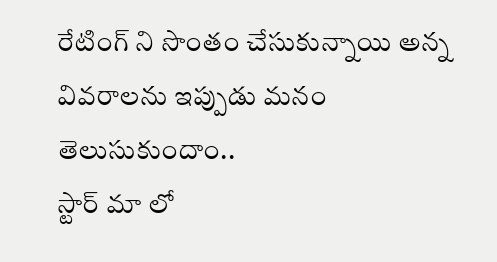రేటింగ్ ని సొంతం చేసుకున్నాయి అన్న వివరాలను ఇప్పుడు మనం తెలుసుకుందాం..
స్టార్ మా లో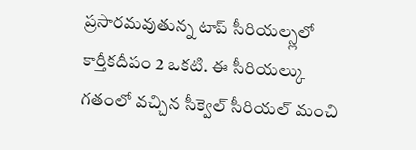ప్రసారమవుతున్న టాప్ సీరియల్స్లలో కార్తీకదీపం 2 ఒకటి. ఈ సీరియల్కు గతంలో వచ్చిన సీక్వెల్ సీరియల్ మంచి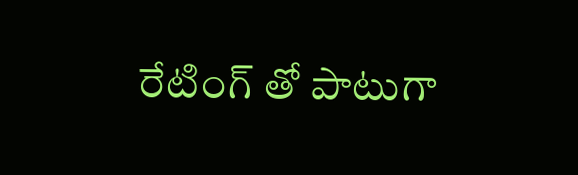రేటింగ్ తో పాటుగా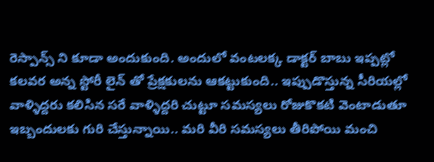రెస్పాన్స్ ని కూడా అందుకుంది. అందులో వంటలక్క డాక్టర్ బాబు ఇప్పట్లో కలవర అన్న స్టోరీ లైన్ తో ప్రేక్షకులను ఆకట్టుకుంది.. ఇప్పుడొస్తున్న సీరియల్లో వాళ్ళిద్దరు కలిసిన సరే వాళ్ళిద్దరి చుట్టూ సమస్యలు రోజుకొకటి వెంటాడుతూ ఇబ్బందులకు గురి చేస్తున్నాయి.. మరి వీరి సమస్యలు తీరిపోయి మంచి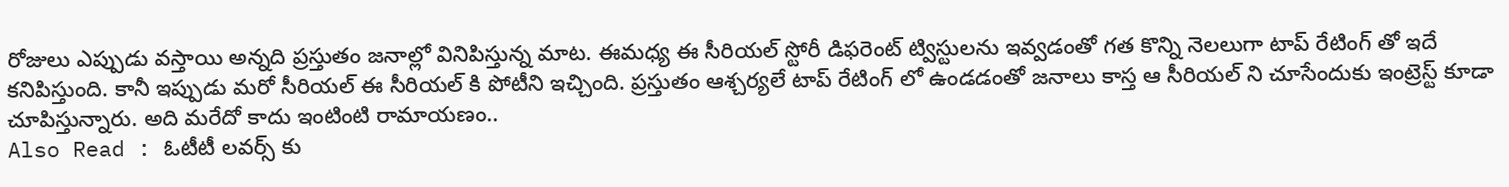రోజులు ఎప్పుడు వస్తాయి అన్నది ప్రస్తుతం జనాల్లో వినిపిస్తున్న మాట. ఈమధ్య ఈ సీరియల్ స్టోరీ డిఫరెంట్ ట్విస్టులను ఇవ్వడంతో గత కొన్ని నెలలుగా టాప్ రేటింగ్ తో ఇదే కనిపిస్తుంది. కానీ ఇప్పుడు మరో సీరియల్ ఈ సీరియల్ కి పోటీని ఇచ్చింది. ప్రస్తుతం ఆశ్చర్యలే టాప్ రేటింగ్ లో ఉండడంతో జనాలు కాస్త ఆ సీరియల్ ని చూసేందుకు ఇంట్రెస్ట్ కూడా చూపిస్తున్నారు. అది మరేదో కాదు ఇంటింటి రామాయణం..
Also Read : ఓటీటీ లవర్స్ కు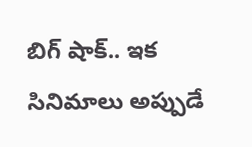బిగ్ షాక్.. ఇక సినిమాలు అప్పుడే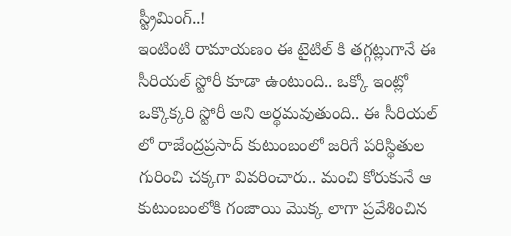స్ట్రీమింగ్..!
ఇంటింటి రామాయణం ఈ టైటిల్ కి తగ్గట్లుగానే ఈ సీరియల్ స్టోరీ కూడా ఉంటుంది.. ఒక్కో ఇంట్లో ఒక్కొక్కరి స్టోరీ అని అర్థమవుతుంది.. ఈ సీరియల్ లో రాజేంద్రప్రసాద్ కుటుంబంలో జరిగే పరిస్థితుల గురించి చక్కగా వివరించారు.. మంచి కోరుకునే ఆ కుటుంబంలోకి గంజాయి మొక్క లాగా ప్రవేశించిన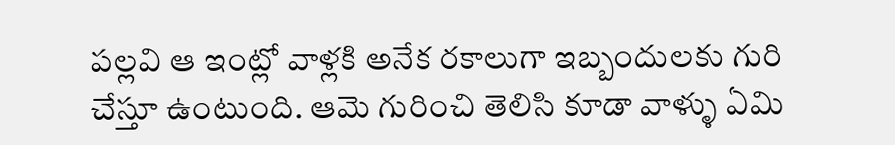పల్లవి ఆ ఇంట్లో వాళ్లకి అనేక రకాలుగా ఇబ్బందులకు గురి చేస్తూ ఉంటుంది. ఆమె గురించి తెలిసి కూడా వాళ్ళు ఏమి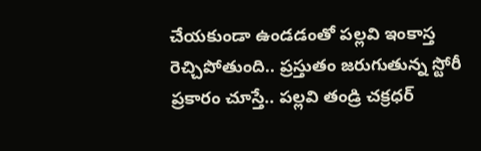చేయకుండా ఉండడంతో పల్లవి ఇంకాస్త రెచ్చిపోతుంది.. ప్రస్తుతం జరుగుతున్న స్టోరీ ప్రకారం చూస్తే.. పల్లవి తండ్రి చక్రధర్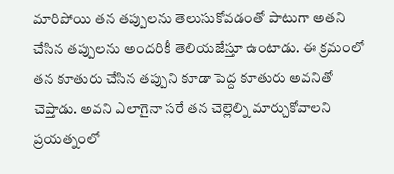మారిపోయి తన తప్పులను తెలుసుకోవడంతో పాటుగా అతని చేసిన తప్పులను అందరికీ తెలియజేస్తూ ఉంటాడు. ఈ క్రమంలో తన కూతురు చేసిన తప్పుని కూడా పెద్ద కూతురు అవనితో చెప్తాడు. అవని ఎలాగైనా సరే తన చెల్లెల్ని మార్చుకోవాలని ప్రయత్నంలో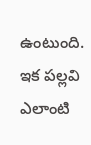ఉంటుంది. ఇక పల్లవి ఎలాంటి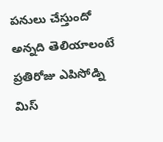పనులు చేస్తుందో అన్నది తెలియాలంటే ప్రతిరోజు ఎపిసోడ్ని మిస్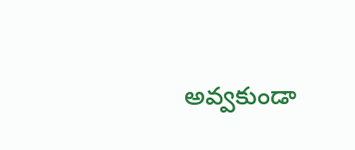అవ్వకుండా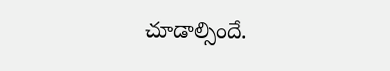చూడాల్సిందే.